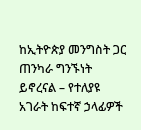ከኢትዮጵያ መንግስት ጋር ጠንካራ ግንኙነት ይኖረናል – የተለያዩ አገራት ከፍተኛ ኃላፊዎች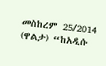መስከረም 25/2014 (ዋልታ) “ከአዲሱ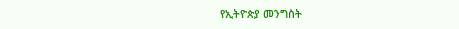የኢትዮጵያ መንግስት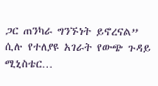ጋር ጠንካራ ግንኙነት ይኖረናል” ሲሉ የተለያዩ አገራት የውጭ ጉዳይ ሚኒስቴር…